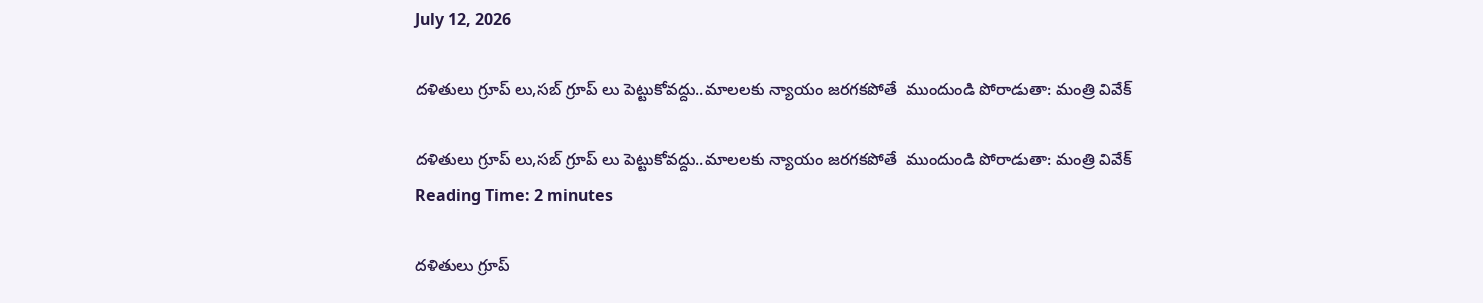July 12, 2026

దళితులు గ్రూప్ లు,సబ్ గ్రూప్ లు పెట్టుకోవద్దు..మాలలకు న్యాయం జరగకపోతే  ముందుండి పోరాడుతా: మంత్రి వివేక్

దళితులు గ్రూప్ లు,సబ్ గ్రూప్ లు పెట్టుకోవద్దు..మాలలకు న్యాయం జరగకపోతే  ముందుండి పోరాడుతా: మంత్రి వివేక్
Reading Time: 2 minutes

దళితులు గ్రూప్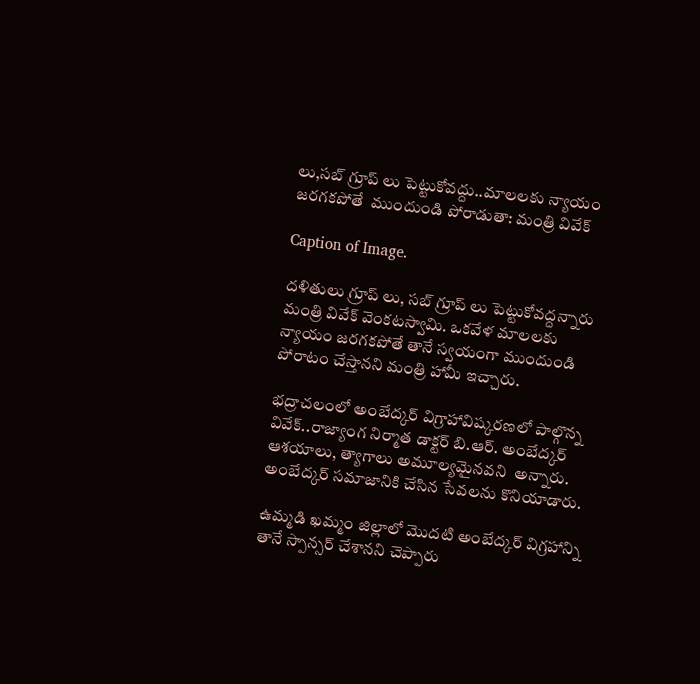లు,సబ్ గ్రూప్ లు పెట్టుకోవద్దు..మాలలకు న్యాయం జరగకపోతే  ముందుండి పోరాడుతా: మంత్రి వివేక్

Caption of Image.

దళితులు గ్రూప్ లు, సబ్ గ్రూప్ లు పెట్టుకోవద్దన్నారు మంత్రి వివేక్ వెంకటస్వామి. ఒకవేళ మాలలకు న్యాయం జరగకపోతే తానే స్వయంగా ముందుండి పోరాటం చేస్తానని మంత్రి హామీ ఇచ్చారు.

భద్రాచలంలో అంబేద్కర్ విగ్రాహావిష్కరణలో పాల్గొన్న వివేక్..రాజ్యాంగ నిర్మాత డాక్టర్ బి.ఆర్. అంబేద్కర్ ఆశయాలు, త్యాగాలు అమూల్యమైనవని  అన్నారు.  అంబేద్కర్ సమాజానికి చేసిన సేవలను కొనియాడారు.

ఉమ్మడి ఖమ్మం జిల్లాలో మొదటి అంబేద్కర్ విగ్రహాన్ని తానే స్పాన్సర్ చేశానని చెప్పారు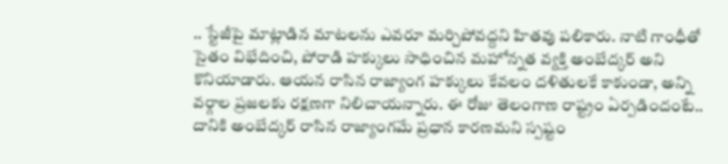.. స్టేజీపై మాట్లాడిన మాటలను ఎవరూ మర్చిపోవద్దని హితవు పలికారు. నాటి గాంధీతో సైతం విభేదించి, పోరాడి హక్కులు సాధించిన మహోన్నత వ్యక్తి అంబేద్కర్ అని కొనియాడారు. ఆయన రాసిన రాజ్యాంగ హక్కులు కేవలం దళితులకే కాకుండా, అన్ని వర్గాల ప్రజలకు రక్షణగా నిలిచాయన్నారు. ఈ రోజు తెలంగాణ రాష్ట్రం ఏర్పడిందంటే.. దానికి అంబేద్కర్ రాసిన రాజ్యాంగమే ప్రధాన కారణమని స్పష్టం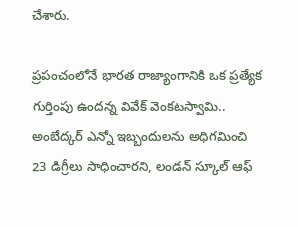చేశారు.

ప్రపంచంలోనే భారత రాజ్యాంగానికి ఒక ప్రత్యేక గుర్తింపు ఉందన్న వివేక్ వెంకటస్వామి.. అంబేద్కర్ ఎన్నో ఇబ్బందులను అధిగమించి 23 డిగ్రీలు సాధించారని, లండన్ స్కూల్ ఆఫ్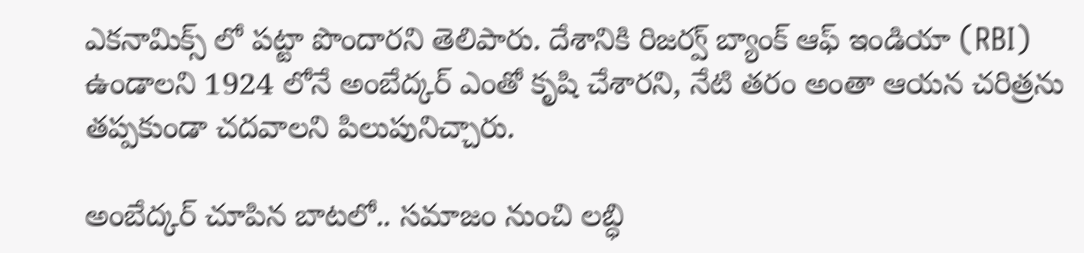ఎకనామిక్స్ లో పట్టా పొందారని తెలిపారు. దేశానికి రిజర్వ్ బ్యాంక్ ఆఫ్ ఇండియా (RBI) ఉండాలని 1924 లోనే అంబేద్కర్ ఎంతో కృషి చేశారని, నేటి తరం అంతా ఆయన చరిత్రను తప్పకుండా చదవాలని పిలుపునిచ్చారు.

అంబేద్కర్ చూపిన బాటలో.. సమాజం నుంచి లబ్ధి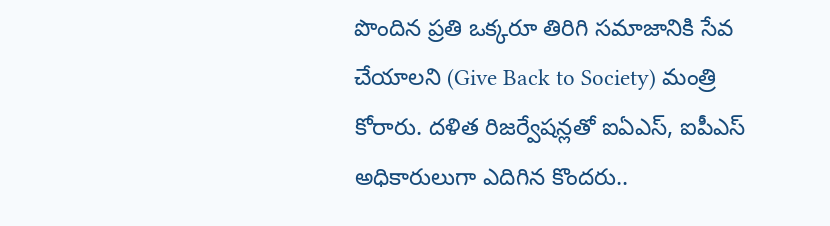పొందిన ప్రతి ఒక్కరూ తిరిగి సమాజానికి సేవ చేయాలని (Give Back to Society) మంత్రి కోరారు. దళిత రిజర్వేషన్లతో ఐఏఎస్, ఐపీఎస్ అధికారులుగా ఎదిగిన కొందరు..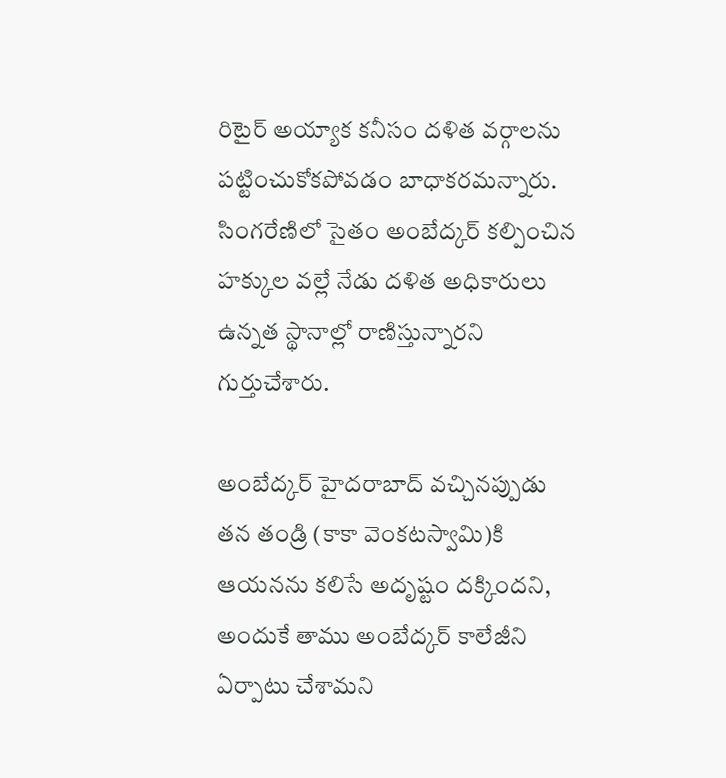రిటైర్ అయ్యాక కనీసం దళిత వర్గాలను పట్టించుకోకపోవడం బాధాకరమన్నారు. సింగరేణిలో సైతం అంబేద్కర్ కల్పించిన హక్కుల వల్లే నేడు దళిత అధికారులు ఉన్నత స్థానాల్లో రాణిస్తున్నారని గుర్తుచేశారు.

అంబేద్కర్ హైదరాబాద్ వచ్చినప్పుడు తన తండ్రి (కాకా వెంకటస్వామి)కి ఆయనను కలిసే అదృష్టం దక్కిందని, అందుకే తాము అంబేద్కర్ కాలేజీని ఏర్పాటు చేశామని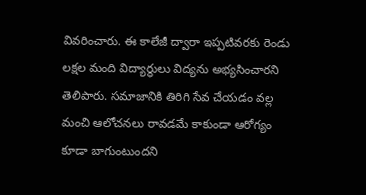వివరించారు. ఈ కాలేజీ ద్వారా ఇప్పటివరకు రెండు లక్షల మంది విద్యార్థులు విద్యను అభ్యసించారని తెలిపారు. సమాజానికి తిరిగి సేవ చేయడం వల్ల మంచి ఆలోచనలు రావడమే కాకుండా ఆరోగ్యం కూడా బాగుంటుందని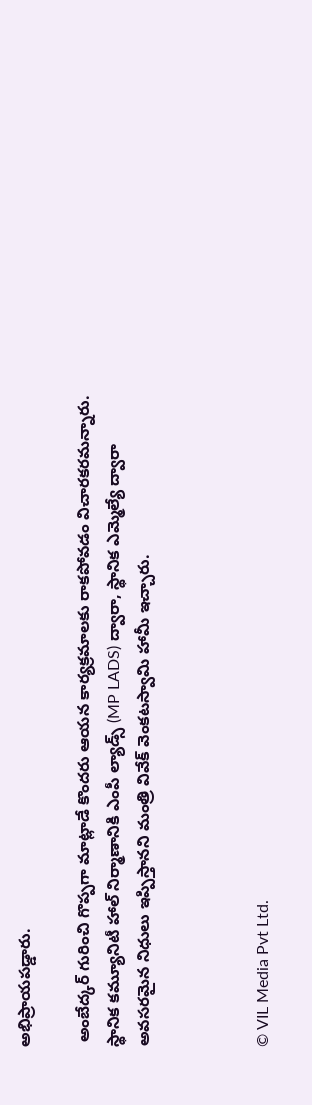అభిప్రాయపడ్డారు.

 అంబేద్కర్ గురించి గొప్పగా మాట్లాడే కొందరు ఆయన కార్యక్రమాలకు రాకపోవడం విచారకరమన్నారు.  స్థానిక కమ్యూనిటీ హాల్ నిర్మాణానికి ఎంపీ ల్యాడ్స్ (MP LADS) ద్వారా, స్థానిక ఎమ్మెల్యే ద్వారా అవసరమైన నిధులు ఇప్పిస్తానని మంత్రి వివేక్ వెంకటస్వామి హామీ ఇచ్చారు.



© VIL Media Pvt Ltd.